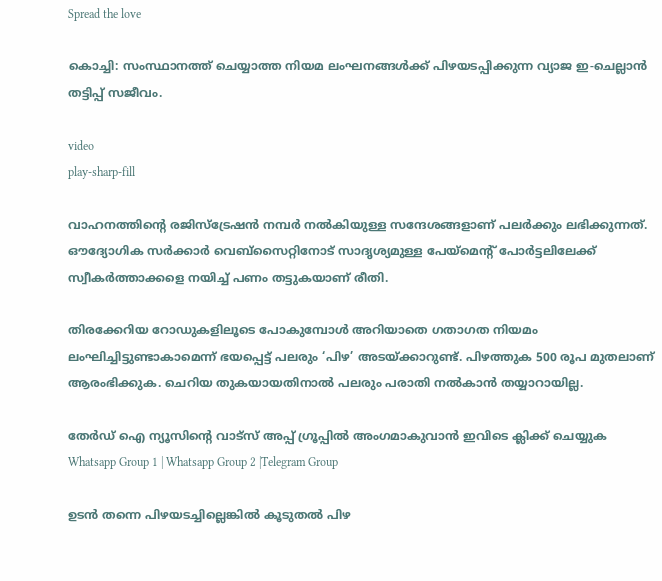Spread the love

കൊച്ചി: സംസ്ഥാനത്ത് ചെയ്യാത്ത നിയമ ലംഘനങ്ങള്‍ക്ക് പിഴയടപ്പിക്കുന്ന വ്യാജ ഇ-ചെല്ലാൻ തട്ടിപ്പ് സജീവം.

video
play-sharp-fill

വാഹനത്തിന്റെ രജിസ്ട്രേഷൻ നമ്പർ നല്‍കിയുള്ള സന്ദേശങ്ങളാണ് പലർക്കും ലഭിക്കുന്നത്. ഔദ്യോഗിക സർക്കാർ വെബ്‌സൈറ്റിനോട് സാദൃശ്യമുള്ള പേയ്‌മെന്റ് പോർട്ടലിലേക്ക് സ്വീകർത്താക്കളെ നയിച്ച്‌ പണം തട്ടുകയാണ് രീതി.

തിരക്കേറിയ റോഡുകളിലൂടെ പോകുമ്പോള്‍ അറിയാതെ ഗതാഗത നിയമം ലംഘിച്ചിട്ടുണ്ടാകാമെന്ന് ഭയപ്പെട്ട് പലരും ‘പിഴ’ അടയ്‌ക്കാറുണ്ട്. പിഴത്തുക 500 രൂപ മുതലാണ് ആരംഭിക്കുക. ചെറിയ തുകയായതിനാല്‍ പലരും പരാതി നല്‍കാൻ തയ്യാറായില്ല.

തേർഡ് ഐ ന്യൂസിന്റെ വാട്സ് അപ്പ് ഗ്രൂപ്പിൽ അംഗമാകുവാൻ ഇവിടെ ക്ലിക്ക് ചെയ്യുക
Whatsapp Group 1 | Whatsapp Group 2 |Telegram Group

ഉടൻ തന്നെ പിഴയടച്ചില്ലെങ്കില്‍ കൂടുതല്‍ പിഴ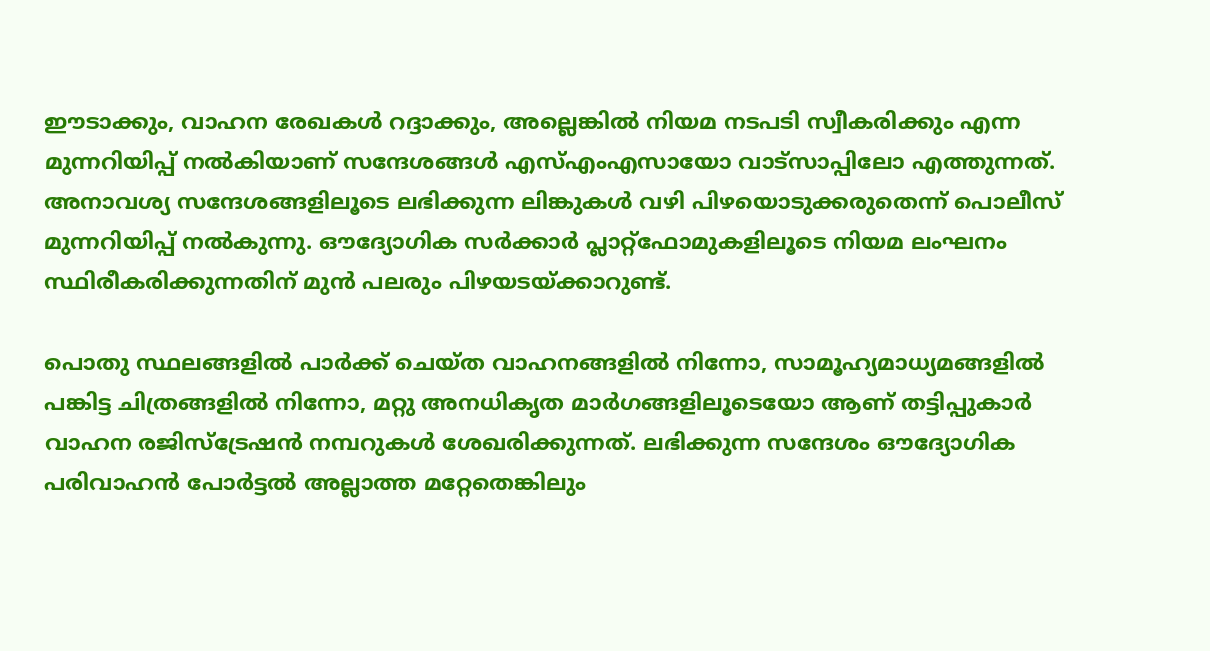ഈടാക്കും, വാഹന രേഖകള്‍ റദ്ദാക്കും, അല്ലെങ്കില്‍ നിയമ നടപടി സ്വീകരിക്കും എന്ന മുന്നറിയിപ്പ് നല്‍കിയാണ് സന്ദേശങ്ങള്‍ എസ്‌എംഎസായോ വാട്‌സാപ്പിലോ എത്തുന്നത്. അനാവശ്യ സന്ദേശങ്ങളിലൂടെ ലഭിക്കുന്ന ലിങ്കുകള്‍ വഴി പിഴയൊടുക്കരുതെന്ന് പൊലീസ് മുന്നറിയിപ്പ് നല്‍കുന്നു. ഔദ്യോഗിക സർക്കാർ പ്ലാറ്റ്‌ഫോമുകളിലൂടെ നിയമ ലംഘനം സ്ഥിരീകരിക്കുന്നതിന് മുന്‍ പലരും പിഴയടയ്‌ക്കാറുണ്ട്.

പൊതു സ്ഥലങ്ങളില്‍ പാർക്ക് ചെയ്‌ത വാഹനങ്ങളില്‍ നിന്നോ, സാമൂഹ്യമാധ്യമങ്ങളില്‍ പങ്കിട്ട ചിത്രങ്ങളില്‍ നിന്നോ, മറ്റു അനധികൃത മാർഗങ്ങളിലൂടെയോ ആണ് തട്ടിപ്പുകാർ വാഹന രജിസ്ട്രേഷൻ നമ്പറുകള്‍ ശേഖരിക്കുന്നത്. ലഭിക്കുന്ന സന്ദേശം ഔദ്യോഗിക പരിവാഹൻ പോർട്ടല്‍ അല്ലാത്ത മറ്റേതെങ്കിലും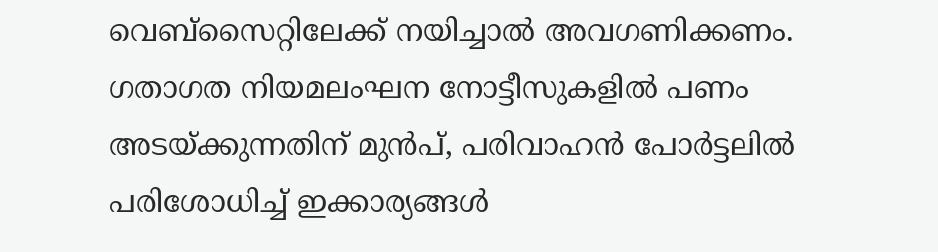വെബ്‌സൈറ്റിലേക്ക് നയിച്ചാല്‍ അവഗണിക്കണം. ഗതാഗത നിയമലംഘന നോട്ടീസുകളില്‍ പണം അടയ്‌ക്കുന്നതിന് മുൻപ്, പരിവാഹൻ പോർട്ടലില്‍ പരിശോധിച്ച്‌ ഇക്കാര്യങ്ങള്‍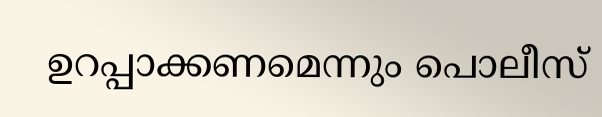ഉറപ്പാക്കണമെന്നും പൊലീസ്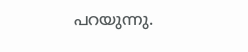പറയുന്നു.